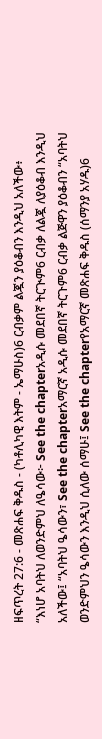ዘፍጥረት 27:6 - መጽሐፍ ቅዱስ - (ካቶሊካዊ እትም - ኤማሁስ)6 ርብቃም ልጇን ያዕቆብን እንዲህ አለችው፥ “እነሆ አባትህ ለወንድምህ ለዔሳው፦ See the chapterአዲሱ መደበኛ ትርጒም6 ርብቃ ለልጇ ለያዕቆብ እንዲህ አለችው፤ “አባትህ ዔሳውን፣ See the chapterአማርኛ አዲሱ መደበኛ ትርጉም6 ርብቃ ልጅዋን ያዕቆብን “አባትህ ወንድምህን ዔሳውን እንዲህ ሲለው ሰማሁ፤ See the chapterየአማርኛ መጽሐፍ ቅዱስ (ሰማንያ አሃዱ)6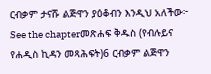ርብቃም ታናሹ ልጅዋን ያዕቆብን እንዲህ አለችው፦ See the chapterመጽሐፍ ቅዱስ (የብሉይና የሐዲስ ኪዳን መጻሕፍት)6 ርብቃም ልጅዋን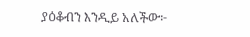ያዕቆብን እንዲይ አለችው፦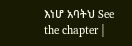እነሆ አባትህ See the chapter |